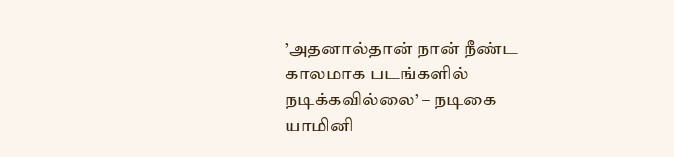’அதனால்தான் நான் நீண்ட காலமாக படங்களில் நடிக்கவில்லை’ – நடிகை யாமினி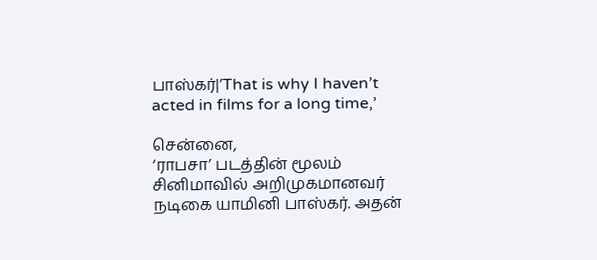பாஸ்கர்|’That is why I haven’t acted in films for a long time,’

சென்னை,
‘ராபசா’ படத்தின் மூலம் சினிமாவில் அறிமுகமானவர் நடிகை யாமினி பாஸ்கர். அதன்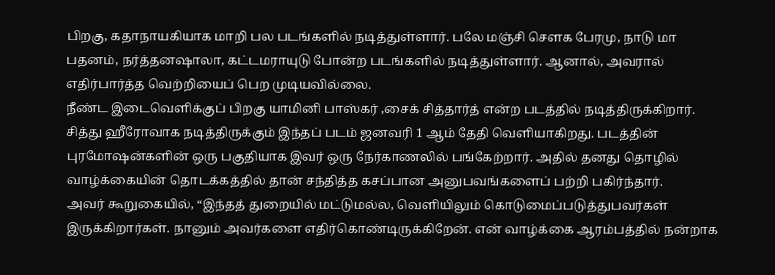பிறகு, கதாநாயகியாக மாறி பல படங்களில் நடித்துள்ளார். பலே மஞ்சி சௌக பேரமு, நாடு மா பதனம், நர்த்தனஷாலா, கட்டமராயுடு போன்ற படங்களில் நடித்துள்ளார். ஆனால், அவரால் எதிர்பார்த்த வெற்றியைப் பெற முடியவில்லை.
நீண்ட இடைவெளிக்குப் பிறகு யாமினி பாஸ்கர் ,சைக் சித்தார்த் என்ற படத்தில் நடித்திருக்கிறார். சித்து ஹீரோவாக நடித்திருக்கும் இந்தப் படம் ஜனவரி 1 ஆம் தேதி வெளியாகிறது. படத்தின் புரமோஷன்களின் ஒரு பகுதியாக இவர் ஒரு நேர்காணலில் பங்கேற்றார். அதில் தனது தொழில் வாழ்க்கையின் தொடக்கத்தில் தான் சந்தித்த கசப்பான அனுபவங்களைப் பற்றி பகிர்ந்தார்.
அவர் கூறுகையில், “இந்தத் துறையில் மட்டுமல்ல, வெளியிலும் கொடுமைப்படுத்துபவர்கள் இருக்கிறார்கள். நானும் அவர்களை எதிர்கொண்டிருக்கிறேன். என் வாழ்க்கை ஆரம்பத்தில் நன்றாக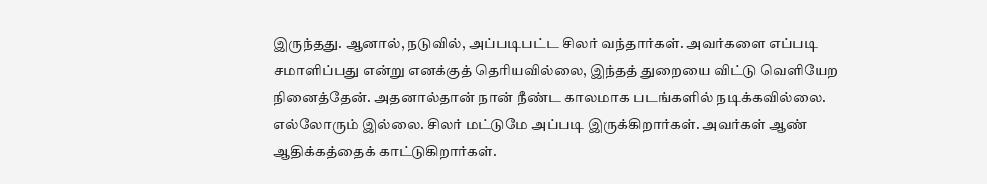இருந்தது. ஆனால், நடுவில், அப்படிபட்ட சிலர் வந்தார்கள். அவர்களை எப்படி சமாளிப்பது என்று எனக்குத் தெரியவில்லை, இந்தத் துறையை விட்டு வெளியேற நினைத்தேன். அதனால்தான் நான் நீண்ட காலமாக படங்களில் நடிக்கவில்லை.
எல்லோரும் இல்லை. சிலர் மட்டுமே அப்படி இருக்கிறார்கள். அவர்கள் ஆண் ஆதிக்கத்தைக் காட்டுகிறார்கள்.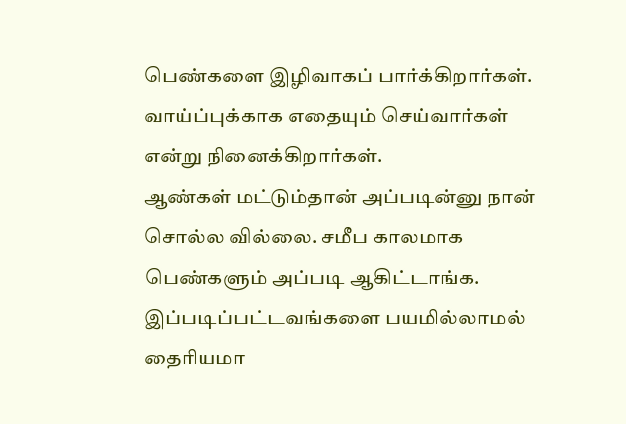பெண்களை இழிவாகப் பார்க்கிறார்கள். வாய்ப்புக்காக எதையும் செய்வார்கள் என்று நினைக்கிறார்கள்.
ஆண்கள் மட்டும்தான் அப்படின்னு நான் சொல்ல வில்லை. சமீப காலமாக பெண்களும் அப்படி ஆகிட்டாங்க. இப்படிப்பட்டவங்களை பயமில்லாமல் தைரியமா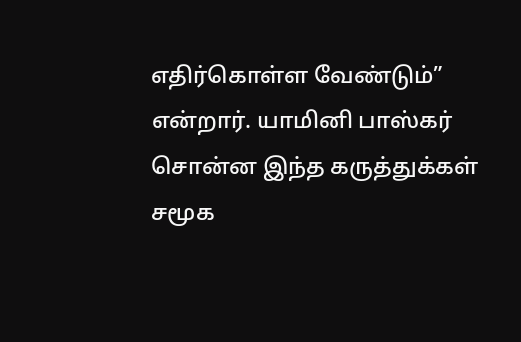எதிர்கொள்ள வேண்டும்” என்றார். யாமினி பாஸ்கர் சொன்ன இந்த கருத்துக்கள் சமூக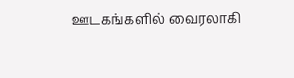ஊடகங்களில் வைரலாகி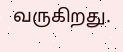வருகிறது.